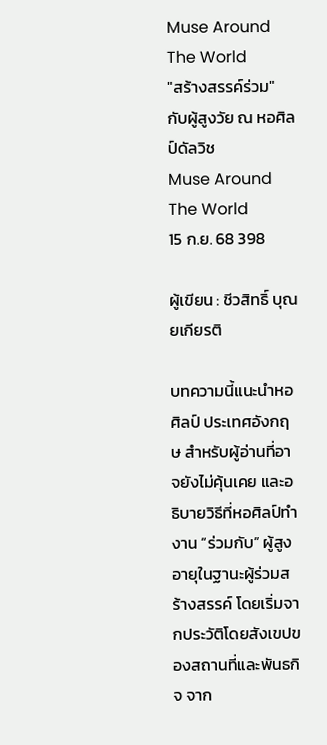Muse Around The World
"สร้างสรรค์ร่วม" กับผู้สูงวัย ณ หอศิลป์ดัลวิช
Muse Around The World
15 ก.ย. 68 398

ผู้เขียน : ชีวสิทธิ์ บุณยเกียรติ

บทความนี้แนะนำหอศิลป์ ประเทศอังกฤษ สำหรับผู้อ่านที่อาจยังไม่คุ้นเคย และอธิบายวิธีที่หอศิลป์ทำงาน “ร่วมกับ” ผู้สูงอายุในฐานะผู้ร่วมสร้างสรรค์ โดยเริ่มจากประวัติโดยสังเขปของสถานที่และพันธกิจ จาก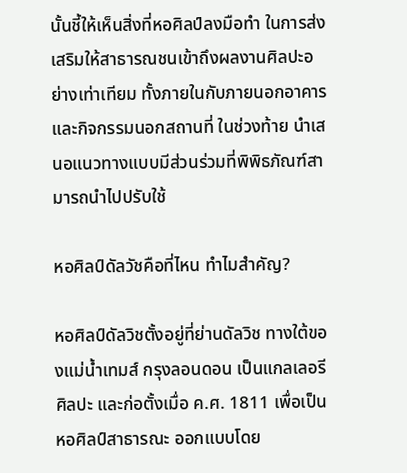นั้นชี้ให้เห็นสิ่งที่หอศิลป์ลงมือทำ ในการส่งเสริมให้สาธารณชนเข้าถึงผลงานศิลปะอย่างเท่าเทียม ทั้งภายในกับภายนอกอาคาร และกิจกรรมนอกสถานที่ ในช่วงท้าย นำเสนอแนวทางแบบมีส่วนร่วมที่พิพิธภัณฑ์สามารถนำไปปรับใช้

หอศิลป์ดัลวัชคือที่ไหน ทำไมสำคัญ?

หอศิลป์ดัลวิชตั้งอยู่ที่ย่านดัลวิช ทางใต้ของแม่น้ำเทมส์ กรุงลอนดอน เป็นแกลเลอรีศิลปะ และก่อตั้งเมื่อ ค.ศ. 1811 เพื่อเป็นหอศิลป์สาธารณะ ออกแบบโดย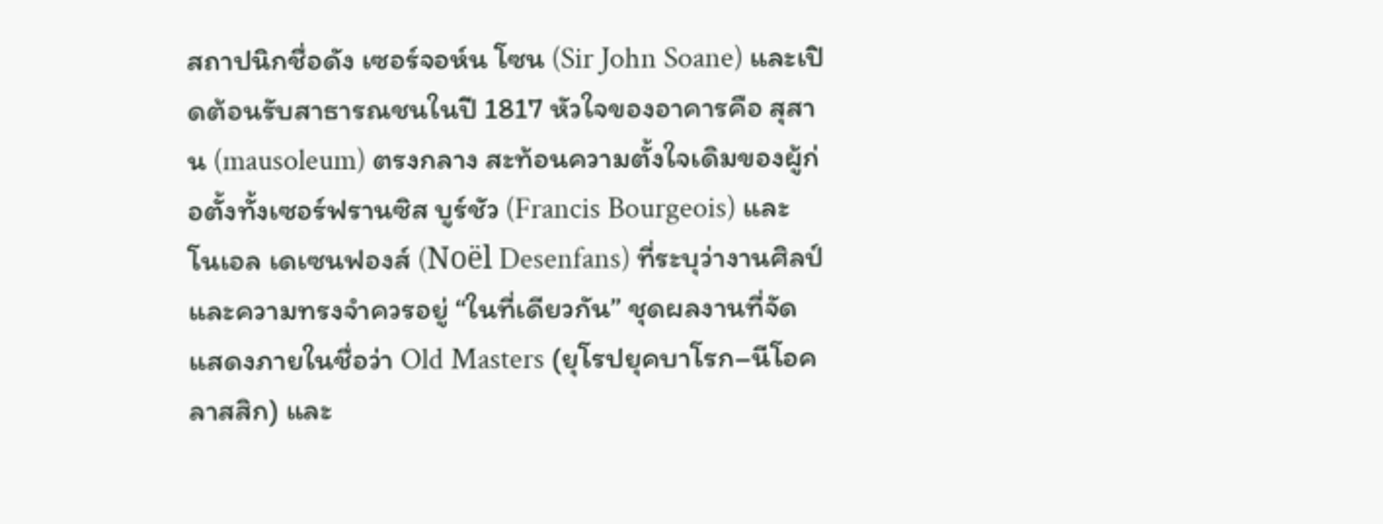สถาปนิกชื่อดัง เซอร์จอห์น โซน (Sir John Soane) และเปิดต้อนรับสาธารณชนในปี 1817 หัวใจของอาคารคือ สุสาน (mausoleum) ตรงกลาง สะท้อนความตั้งใจเดิมของผู้ก่อตั้งทั้งเซอร์ฟรานซิส บูร์ชัว (Francis Bourgeois) และ โนเอล เดเซนฟองส์ (Noël Desenfans) ที่ระบุว่างานศิลป์และความทรงจำควรอยู่ “ในที่เดียวกัน” ชุดผลงานที่จัดแสดงภายในชื่อว่า Old Masters (ยุโรปยุคบาโรก–นีโอคลาสสิก) และ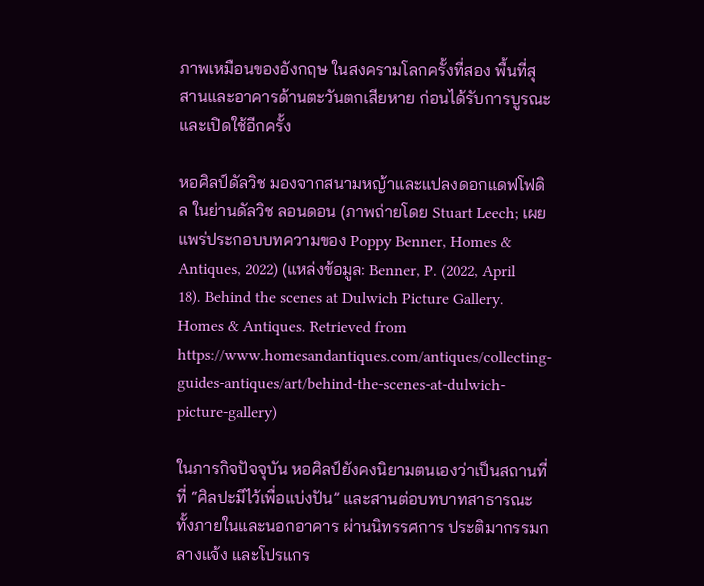ภาพเหมือนของอังกฤษ ในสงครามโลกครั้งที่สอง พื้นที่สุสานและอาคารด้านตะวันตกเสียหาย ก่อนได้รับการบูรณะและเปิดใช้อีกครั้ง

หอศิลป์ดัลวิช มองจากสนามหญ้าและแปลงดอกแดฟโฟดิล ในย่านดัลวิช ลอนดอน (ภาพถ่ายโดย Stuart Leech; เผยแพร่ประกอบบทความของ Poppy Benner, Homes & Antiques, 2022) (แหล่งข้อมูล: Benner, P. (2022, April 18). Behind the scenes at Dulwich Picture Gallery. Homes & Antiques. Retrieved from  https://www.homesandantiques.com/antiques/collecting-guides-antiques/art/behind-the-scenes-at-dulwich-picture-gallery)

ในภารกิจปัจจุบัน หอศิลป์ยังคงนิยามตนเองว่าเป็นสถานที่ที่ “ศิลปะมีไว้เพื่อแบ่งปัน” และสานต่อบทบาทสาธารณะ ทั้งภายในและนอกอาคาร ผ่านนิทรรศการ ประติมากรรมกลางแจ้ง และโปรแกร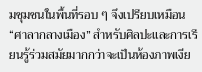มชุมชนในพื้นที่รอบ ๆ จึงเปรียบเหมือน “ศาลากลางเมือง” สำหรับศิลปะและการเรียนรู้ร่วมสมัยมากกว่าจะเป็นห้องภาพเงีย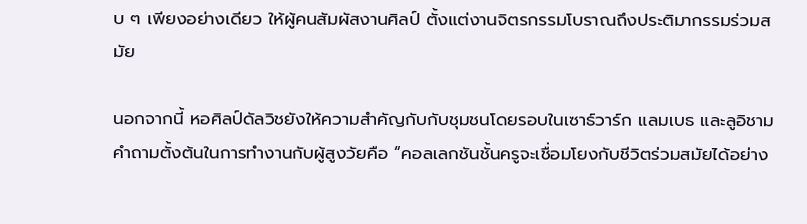บ ๆ เพียงอย่างเดียว ให้ผู้คนสัมผัสงานศิลป์ ตั้งแต่งานจิตรกรรมโบราณถึงประติมากรรมร่วมสมัย

นอกจากนี้ หอศิลป์ดัลวิชยังให้ความสำคัญกับกับชุมชนโดยรอบในเซาธ์วาร์ก แลมเบธ และลูอิชาม คำถามตั้งต้นในการทำงานกับผู้สูงวัยคือ “คอลเลกชันชั้นครูจะเชื่อมโยงกับชีวิตร่วมสมัยได้อย่าง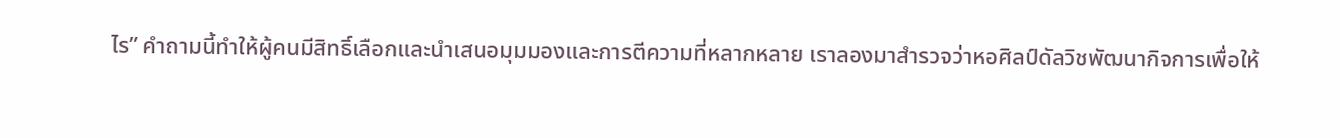ไร” คำถามนี้ทำให้ผู้คนมีสิทธิ์เลือกและนำเสนอมุมมองและการตีความที่หลากหลาย เราลองมาสำรวจว่าหอศิลป์ดัลวิชพัฒนากิจการเพื่อให้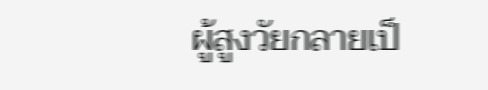ผู้สูงวัยกลายเป็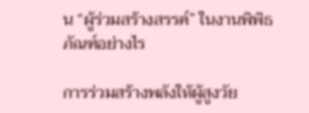น “ผู้ร่วมสร้างสรรค์” ในงานพิพิธภัณฑ์อย่างไร

การร่วมสร้างพลังให้ผู้สูงวัย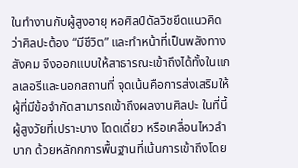ในทำงานกับผู้สูงอายุ หอศิลป์ดัลวิชยึดแนวคิดว่าศิลปะต้อง “มีชีวิต” และทำหน้าที่เป็นพลังทางสังคม จึงออกแบบให้สาธารณะเข้าถึงได้ทั้งในแกลเลอรีและนอกสถานที่ จุดเน้นคือการส่งเสริมให้ผู้ที่มีข้อจำกัดสามารถเข้าถึงผลงานศิลปะ ในที่นี้ผู้สูงวัยที่เปราะบาง โดดเดี่ยว หรือเคลื่อนไหวลำบาก ด้วยหลักกการพื้นฐานที่เน้นการเข้าถึงโดย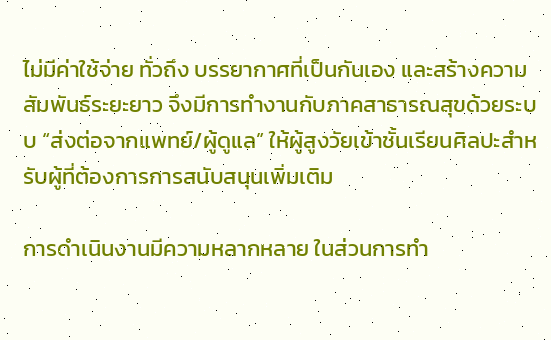ไม่มีค่าใช้จ่าย ทั่วถึง บรรยากาศที่เป็นกันเอง และสร้างความสัมพันธ์ระยะยาว จึงมีการทำงานกับภาคสาธารณสุขด้วยระบบ “ส่งต่อจากแพทย์/ผู้ดูแล” ให้ผู้สูงวัยเข้าชั้นเรียนศิลปะสำหรับผู้ที่ต้องการการสนับสนุนเพิ่มเติม

การดำเนินงานมีความหลากหลาย ในส่วนการทำ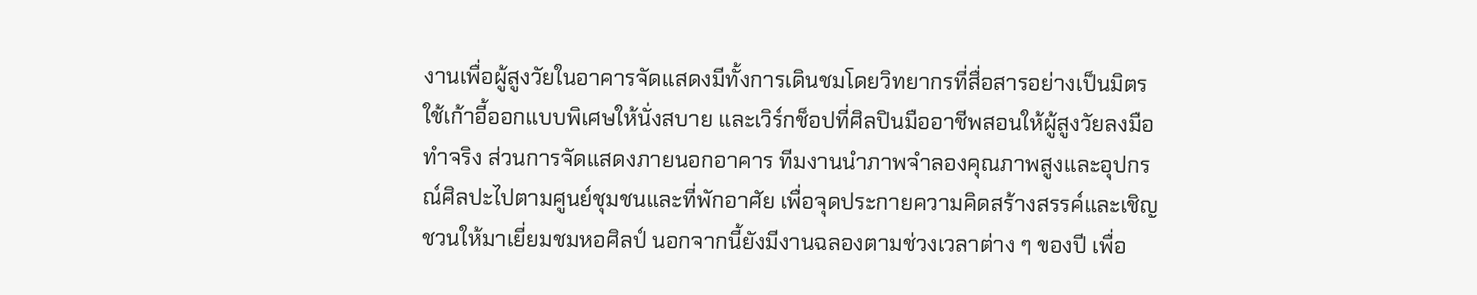งานเพื่อผู้สูงวัยในอาคารจัดแสดงมีทั้งการเดินชมโดยวิทยากรที่สื่อสารอย่างเป็นมิตร ใช้เก้าอี้ออกแบบพิเศษให้นั่งสบาย และเวิร์กช็อปที่ศิลปินมืออาชีพสอนให้ผู้สูงวัยลงมือทำจริง ส่วนการจัดแสดงภายนอกอาคาร ทีมงานนำภาพจำลองคุณภาพสูงและอุปกรณ์ศิลปะไปตามศูนย์ชุมชนและที่พักอาศัย เพื่อจุดประกายความคิดสร้างสรรค์และเชิญชวนให้มาเยี่ยมชมหอศิลป์ นอกจากนี้ยังมีงานฉลองตามช่วงเวลาต่าง ๆ ของปี เพื่อ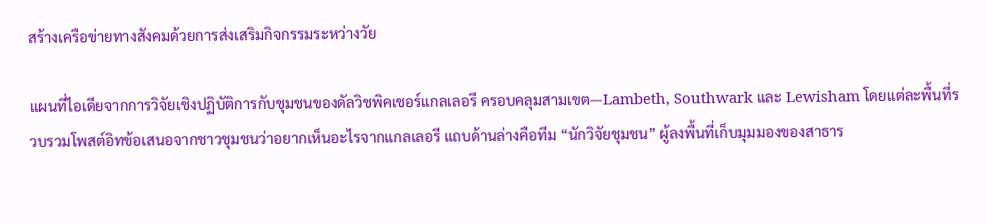สร้างเครือข่ายทางสังคมด้วยการส่งเสริมกิจกรรมระหว่างวัย

แผนที่ไอเดียจากการวิจัยเชิงปฏิบัติการกับชุมชนของดัลวิชพิคเชอร์แกลเลอรี ครอบคลุมสามเขต—Lambeth, Southwark และ Lewisham โดยแต่ละพื้นที่รวบรวมโพสต์อิทข้อเสนอจากชาวชุมชนว่าอยากเห็นอะไรจากแกลเลอรี แถบด้านล่างคือทีม “นักวิจัยชุมชน” ผู้ลงพื้นที่เก็บมุมมองของสาธาร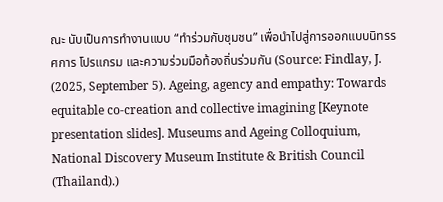ณะ นับเป็นการทำงานแบบ “ทำร่วมกับชุมชน” เพื่อนำไปสู่การออกแบบนิทรรศการ โปรแกรม และความร่วมมือท้องถิ่นร่วมกัน (Source: Findlay, J. (2025, September 5). Ageing, agency and empathy: Towards equitable co-creation and collective imagining [Keynote presentation slides]. Museums and Ageing Colloquium, National Discovery Museum Institute & British Council (Thailand).)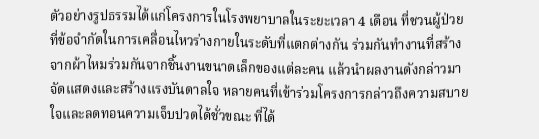ตัวอย่างรูปธรรมได้แก่โครงการในโรงพยาบาลในระยะเวลา 4 เดือน ที่ชวนผู้ป่วยที่ข้อจำกัดในการเคลื่อนไหวร่างกายในระดับที่แตกต่างกัน ร่วมกันทำงานที่สร้างจากผ้าไหมร่วมกันจากชิ้นงานขนาดเล็กของแต่ละคน แล้วนำผลงานดังกล่าวมาจัดแสดงและสร้างแรงบันดาลใจ หลายคนที่เข้าร่วมโครงการกล่าวถึงความสบายใจและลดทอนความเจ็บปวดได้ชั่วขณะ ที่ได้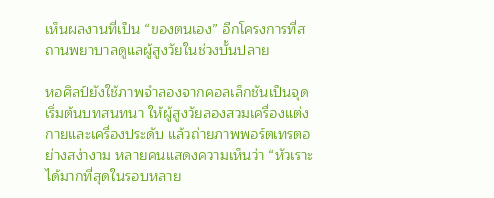เห็นผลงานที่เป็น “ของตนเอง” อีกโครงการที่สถานพยาบาลดูแลผู้สูงวัยในช่วงบั้นปลาย

หอศิลป์ยังใช้ภาพจำลองจากคอลเล็กชันเป็นจุดเริ่มต้นบทสนทนา ให้ผู้สูงวัยลองสวมเครื่องแต่งกายและเครื่องประดับ แล้วถ่ายภาพพอร์ตเทรตอย่างสง่างาม หลายคนแสดงความเห็นว่า “หัวเราะได้มากที่สุดในรอบหลาย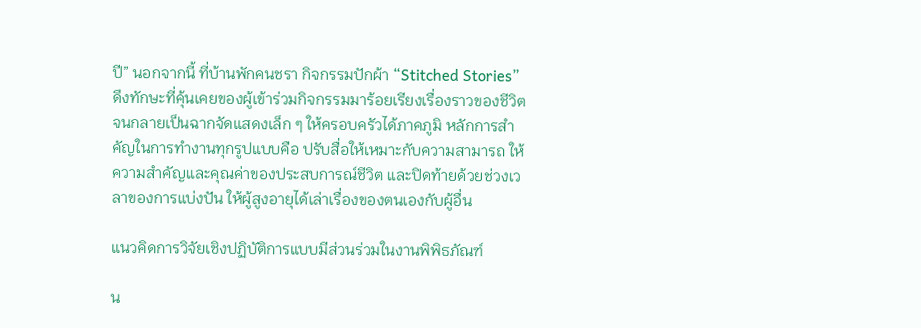ปี” นอกจากนี้ ที่บ้านพักคนชรา กิจกรรมปักผ้า “Stitched Stories” ดึงทักษะที่คุ้นเคยของผู้เข้าร่วมกิจกรรมมาร้อยเรียงเรื่องราวของชีวิตจนกลายเป็นฉากจัดแสดงเล็ก ๆ ให้ครอบครัวได้ภาคภูมิ หลักการสำคัญในการทำงานทุกรูปแบบคือ ปรับสื่อให้เหมาะกับความสามารถ ให้ความสำคัญและคุณค่าของประสบการณ์ชีวิต และปิดท้ายด้วยช่วงเวลาของการแบ่งปัน ให้ผู้สูงอายุได้เล่าเรื่องของตนเองกับผู้อื่น

แนวคิดการวิจัยเชิงปฏิบัติการแบบมีส่วนร่วมในงานพิพิธภัณฑ์

น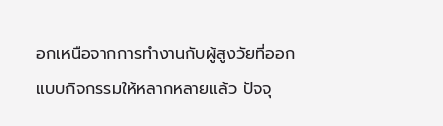อกเหนือจากการทำงานกับผู้สูงวัยที่ออกแบบกิจกรรมให้หลากหลายแล้ว ปัจจุ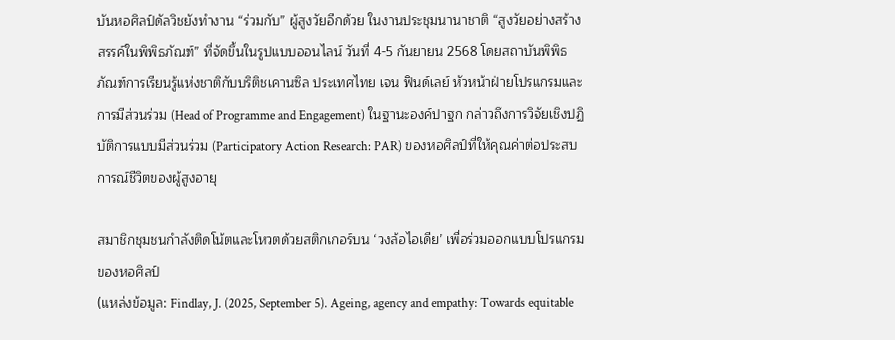บันหอศิลป์ดัลวิชยังทำงาน “ร่วมกับ” ผู้สูงวัยอีกด้วย ในงานประชุมนานาชาติ “สูงวัยอย่างสร้างสรรค์ในพิพิธภัณฑ์” ที่จัดขึ้นในรูปแบบออนไลน์ วันที่ 4-5 กันยายน 2568 โดยสถาบันพิพิธภัณฑ์การเรียนรู้แห่งชาติกับบริติชเคานซิล ประเทศไทย เจน ฟินด์เลย์ หัวหน้าฝ่ายโปรแกรมและการมีส่วนร่วม (Head of Programme and Engagement) ในฐานะองค์ปาฐก กล่าวถึงการวิจัยเชิงปฏิบัติการแบบมีส่วนร่วม (Participatory Action Research: PAR) ของหอศิลป์ที่ให้คุณค่าต่อประสบการณ์ชีวิตของผู้สูงอายุ

สมาชิกชุมชนกำลังติดโน้ตและโหวตด้วยสติกเกอร์บน ‘วงล้อไอเดีย’ เพื่อร่วมออกแบบโปรแกรมของหอศิลป์
(แหล่งข้อมูล: Findlay, J. (2025, September 5). Ageing, agency and empathy: Towards equitable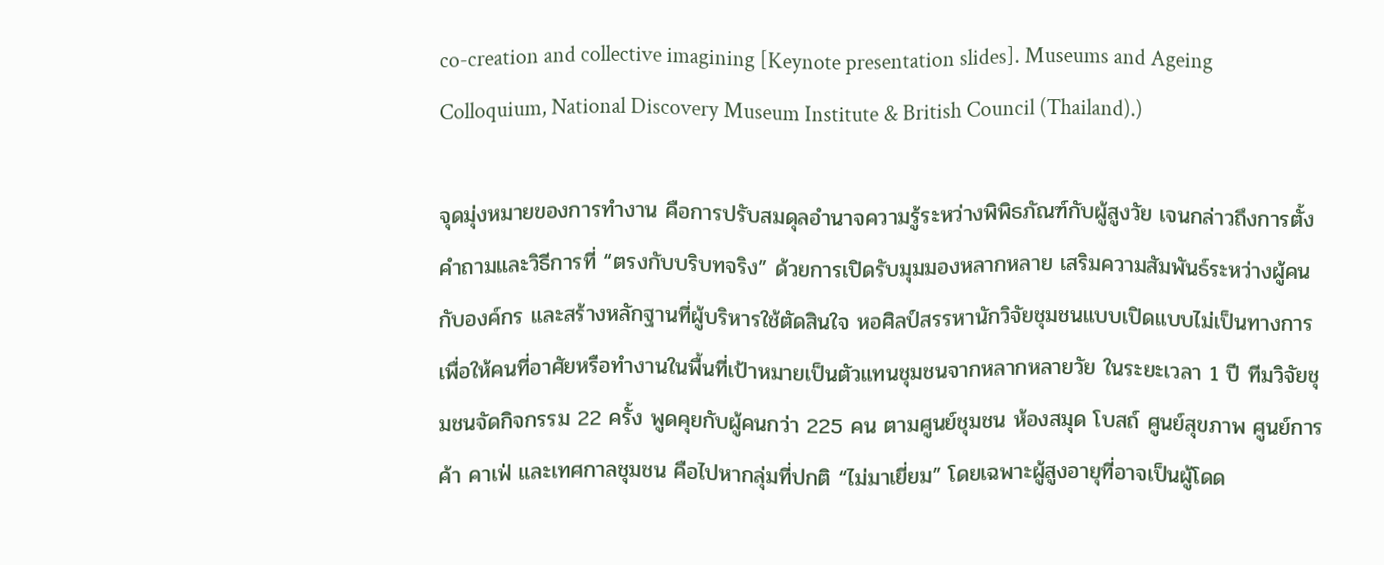co-creation and collective imagining [Keynote presentation slides]. Museums and Ageing Colloquium, National Discovery Museum Institute & British Council (Thailand).)

จุดมุ่งหมายของการทำงาน คือการปรับสมดุลอำนาจความรู้ระหว่างพิพิธภัณฑ์กับผู้สูงวัย เจนกล่าวถึงการตั้งคำถามและวิธีการที่ “ตรงกับบริบทจริง” ด้วยการเปิดรับมุมมองหลากหลาย เสริมความสัมพันธ์ระหว่างผู้คนกับองค์กร และสร้างหลักฐานที่ผู้บริหารใช้ตัดสินใจ หอศิลป์สรรหานักวิจัยชุมชนแบบเปิดแบบไม่เป็นทางการ เพื่อให้คนที่อาศัยหรือทำงานในพื้นที่เป้าหมายเป็นตัวแทนชุมชนจากหลากหลายวัย ในระยะเวลา 1 ปี ทีมวิจัยชุมชนจัดกิจกรรม 22 ครั้ง พูดคุยกับผู้คนกว่า 225 คน ตามศูนย์ชุมชน ห้องสมุด โบสถ์ ศูนย์สุขภาพ ศูนย์การค้า คาเฟ่ และเทศกาลชุมชน คือไปหากลุ่มที่ปกติ “ไม่มาเยี่ยม” โดยเฉพาะผู้สูงอายุที่อาจเป็นผู้โดด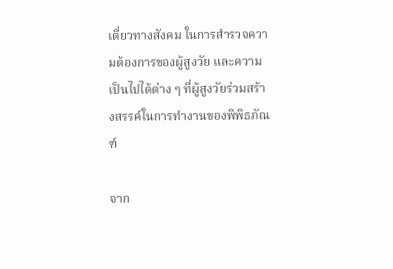เดี่ยวทางสังคม ในการสำรวจความต้องการของผู้สูงวัย และความเป็นไปได้ต่าง ๆ ที่ผู้สูงวัยร่วมสร้างสรรค์ในการทำงานของพิพิธภัณฑ์

จาก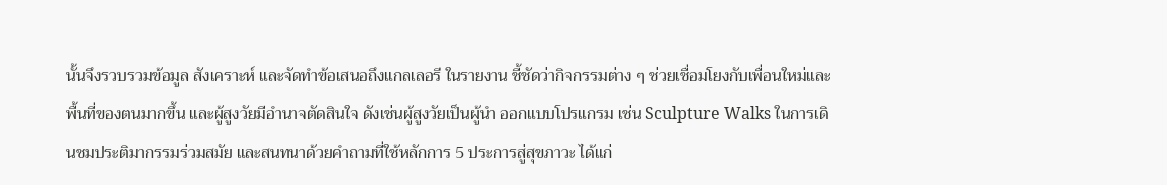นั้นจึงรวบรวมข้อมูล สังเคราะห์ และจัดทำข้อเสนอถึงแกลเลอรี ในรายงาน ชี้ชัดว่ากิจกรรมต่าง ๆ ช่วยเชื่อมโยงกับเพื่อนใหม่และพื้นที่ของตนมากขึ้น และผู้สูงวัยมีอำนาจตัดสินใจ ดังเช่นผู้สูงวัยเป็นผู้นำ ออกแบบโปรแกรม เช่น Sculpture Walks ในการเดินชมประติมากรรมร่วมสมัย และสนทนาด้วยคำถามที่ใช้หลักการ 5 ประการสู่สุขภาวะ ได้แก่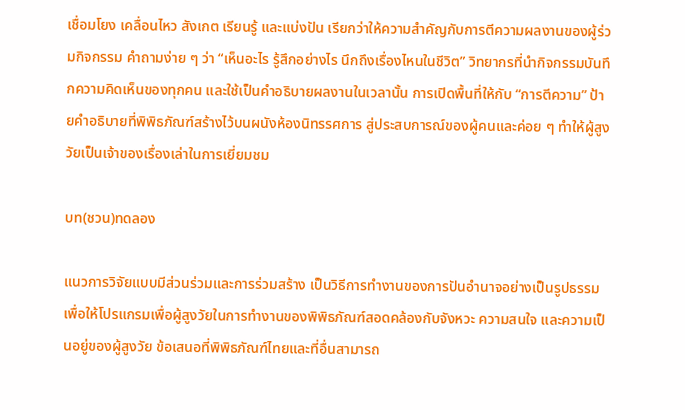เชื่อมโยง เคลื่อนไหว สังเกต เรียนรู้ และแบ่งปัน เรียกว่าให้ความสำคัญกับการตีความผลงานของผู้ร่วมกิจกรรม คำถามง่าย ๆ ว่า “เห็นอะไร รู้สึกอย่างไร นึกถึงเรื่องไหนในชีวิต” วิทยากรที่นำกิจกรรมบันทึกความคิดเห็นของทุกคน และใช้เป็นคำอธิบายผลงานในเวลานั้น การเปิดพื้นที่ให้กับ “การตีความ” ป้ายคำอธิบายที่พิพิธภัณฑ์สร้างไว้บนผนังห้องนิทรรศการ สู่ประสบการณ์ของผู้คนและค่อย ๆ ทำให้ผู้สูงวัยเป็นเจ้าของเรื่องเล่าในการเยี่ยมชม

บท(ชวน)ทดลอง

แนวการวิจัยแบบมีส่วนร่วมและการร่วมสร้าง เป็นวิธีการทำงานของการปันอำนาจอย่างเป็นรูปธรรม เพื่อให้โปรแกรมเพื่อผู้สูงวัยในการทำงานของพิพิธภัณฑ์สอดคล้องกับจังหวะ ความสนใจ และความเป็นอยู่ของผู้สูงวัย ข้อเสนอที่พิพิธภัณฑ์ไทยและที่อื่นสามารถ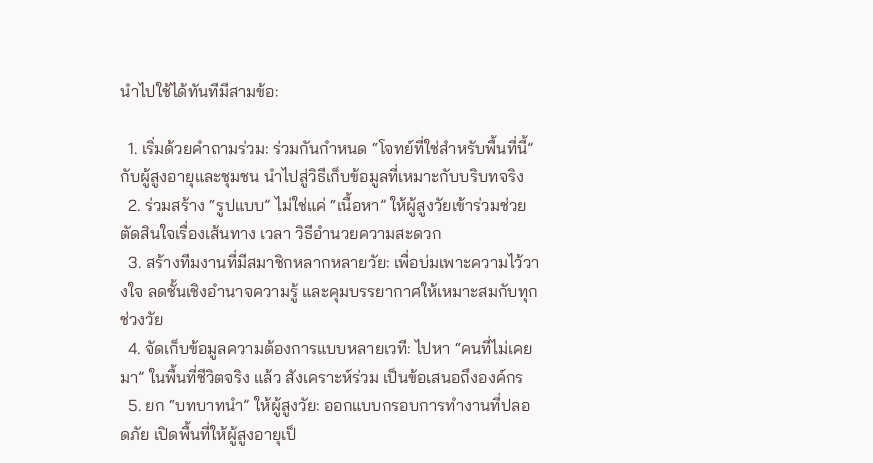นำไปใช้ได้ทันทีมีสามข้อ:

  1. เริ่มด้วยคำถามร่วม: ร่วมกันกำหนด “โจทย์ที่ใช่สำหรับพื้นที่นี้” กับผู้สูงอายุและชุมชน นำไปสู่วิธีเก็บข้อมูลที่เหมาะกับบริบทจริง
  2. ร่วมสร้าง “รูปแบบ” ไม่ใช่แค่ “เนื้อหา” ให้ผู้สูงวัยเข้าร่วมช่วยตัดสินใจเรื่องเส้นทาง เวลา วิธีอำนวยความสะดวก
  3. สร้างทีมงานที่มีสมาชิกหลากหลายวัย: เพื่อบ่มเพาะความไว้วางใจ ลดชั้นเชิงอำนาจความรู้ และคุมบรรยากาศให้เหมาะสมกับทุกช่วงวัย
  4. จัดเก็บข้อมูลความต้องการแบบหลายเวที: ไปหา “คนที่ไม่เคยมา” ในพื้นที่ชีวิตจริง แล้ว สังเคราะห์ร่วม เป็นข้อเสนอถึงองค์กร
  5. ยก “บทบาทนำ” ให้ผู้สูงวัย: ออกแบบกรอบการทำงานที่ปลอดภัย เปิดพื้นที่ให้ผู้สูงอายุเป็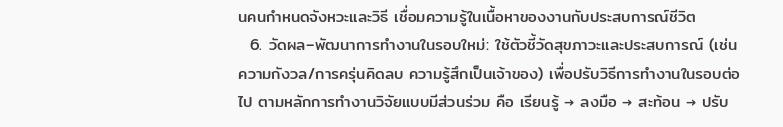นคนกำหนดจังหวะและวิธี เชื่อมความรู้ในเนื้อหาของงานกับประสบการณ์ชีวิต
  6. วัดผล–พัฒนาการทำงานในรอบใหม่: ใช้ตัวชี้วัดสุขภาวะและประสบการณ์ (เช่น ความกังวล/การครุ่นคิดลบ ความรู้สึกเป็นเจ้าของ) เพื่อปรับวิธีการทำงานในรอบต่อไป ตามหลักการทำงานวิจัยแบบมีส่วนร่วม คือ เรียนรู้ → ลงมือ → สะท้อน → ปรับ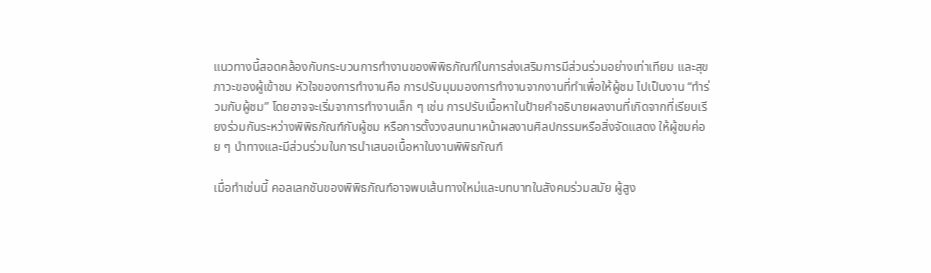แนวทางนี้สอดคล้องกับกระบวนการทำงานของพิพิธภัณฑ์ในการส่งเสริมการมีส่วนร่วมอย่างเท่าเทียม และสุขภาวะของผู้เข้าชม หัวใจของการทำงานคือ การปรับมุมมองการทำงานจากงานที่ทำเพื่อให้ผู้ชม ไปเป็นงาน “ทำร่วมกับผู้ชม” โดยอาจจะเริ่มจาการทำงานเล็ก ๆ เช่น การปรับเนื้อหาในป้ายคำอธิบายผลงานที่เกิดจากที่เรียบเรียงร่วมกันระหว่างพิพิธภัณฑ์กับผู้ชม หรือการตั้งวงสนทนาหน้าผลงานศิลปกรรมหรือสิ่งจัดแสดง ให้ผู้ชมค่อย ๆ นำทางและมีส่วนร่วมในการนำเสนอเนื้อหาในงานพิพิธภัณฑ์

เมื่อทำเช่นนี้ คอลเลกชันของพิพิธภัณฑ์อาจพบเส้นทางใหม่และบทบาทในสังคมร่วมสมัย ผู้สูง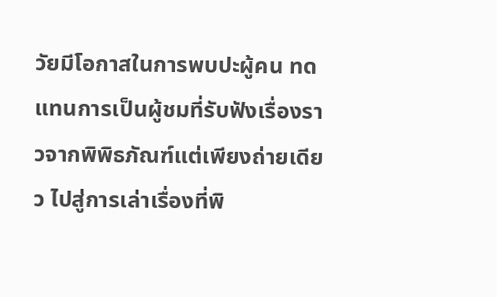วัยมีโอกาสในการพบปะผู้คน ทดแทนการเป็นผู้ชมที่รับฟังเรื่องราวจากพิพิธภัณฑ์แต่เพียงถ่ายเดียว ไปสู่การเล่าเรื่องที่พิ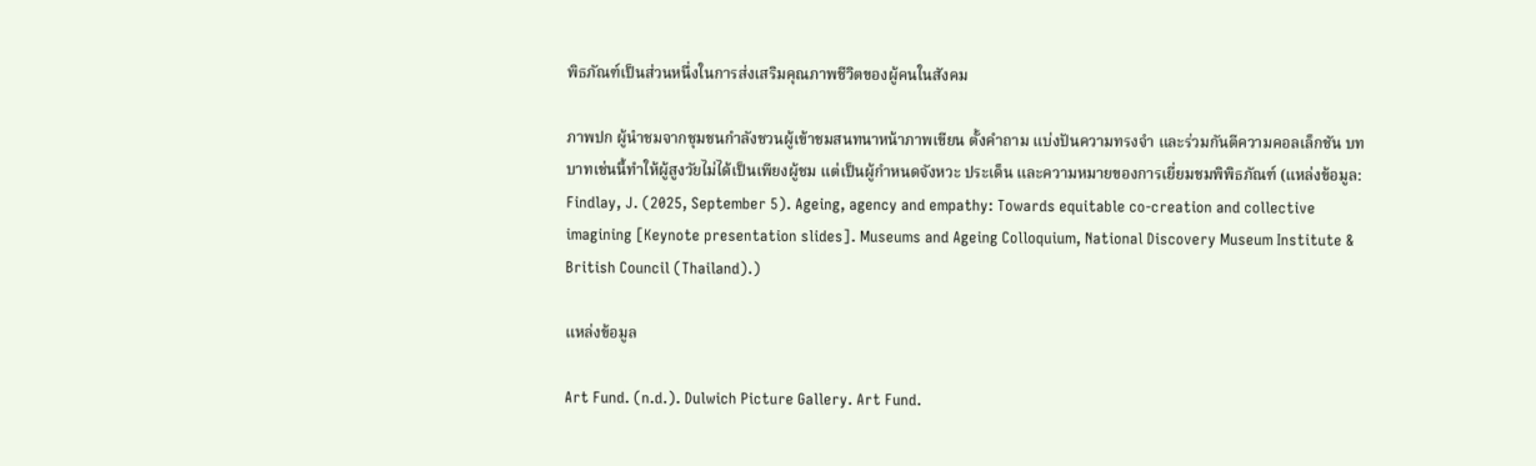พิธภัณฑ์เป็นส่วนหนึ่งในการส่งเสริมคุณภาพชีวิตของผู้คนในสังคม

ภาพปก ผู้นำชมจากชุมชนกำลังชวนผู้เข้าชมสนทนาหน้าภาพเขียน ตั้งคำถาม แบ่งปันความทรงจำ และร่วมกันตีความคอลเล็กชัน บทบาทเช่นนี้ทำให้ผู้สูงวัยไม่ได้เป็นเพียงผู้ชม แต่เป็นผู้กำหนดจังหวะ ประเด็น และความหมายของการเยี่ยมชมพิพิธภัณฑ์ (แหล่งข้อมูล: Findlay, J. (2025, September 5). Ageing, agency and empathy: Towards equitable co-creation and collective imagining [Keynote presentation slides]. Museums and Ageing Colloquium, National Discovery Museum Institute & British Council (Thailand).)

แหล่งข้อมูล

Art Fund. (n.d.). Dulwich Picture Gallery. Art Fund.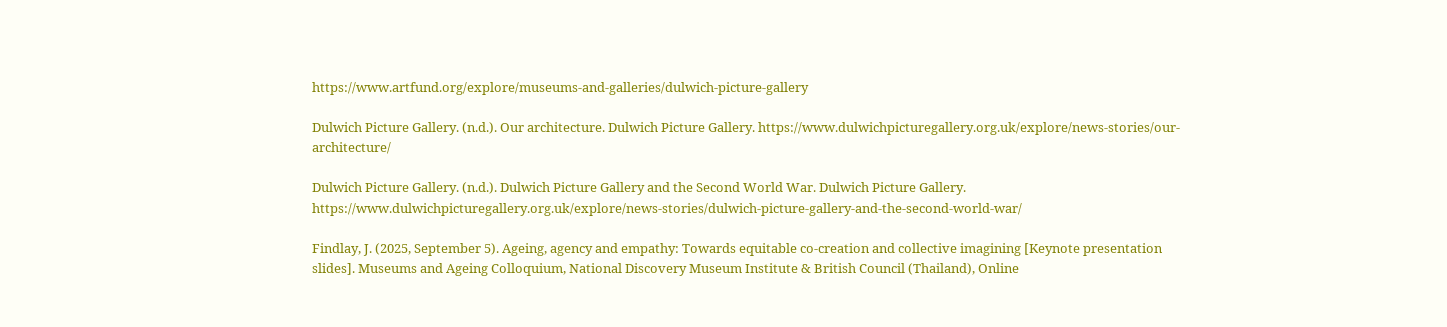https://www.artfund.org/explore/museums-and-galleries/dulwich-picture-gallery

Dulwich Picture Gallery. (n.d.). Our architecture. Dulwich Picture Gallery. https://www.dulwichpicturegallery.org.uk/explore/news-stories/our-architecture/

Dulwich Picture Gallery. (n.d.). Dulwich Picture Gallery and the Second World War. Dulwich Picture Gallery. https://www.dulwichpicturegallery.org.uk/explore/news-stories/dulwich-picture-gallery-and-the-second-world-war/

Findlay, J. (2025, September 5). Ageing, agency and empathy: Towards equitable co-creation and collective imagining [Keynote presentation slides]. Museums and Ageing Colloquium, National Discovery Museum Institute & British Council (Thailand), Online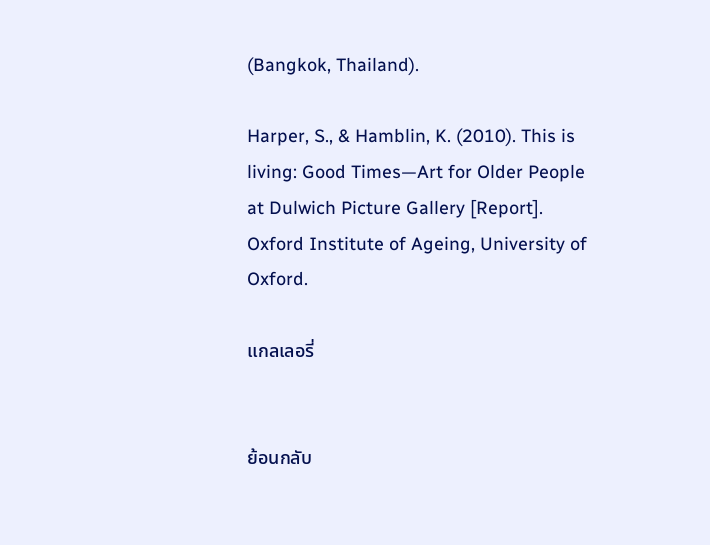(Bangkok, Thailand).

Harper, S., & Hamblin, K. (2010). This is living: Good Times—Art for Older People at Dulwich Picture Gallery [Report]. Oxford Institute of Ageing, University of Oxford.

แกลเลอรี่


ย้อนกลับ